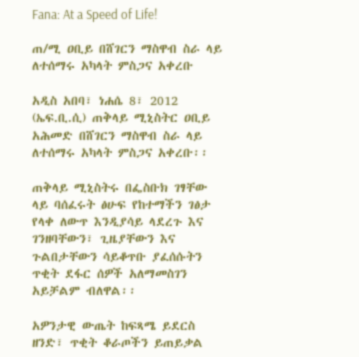Fana: At a Speed of Life!

ጠ/ሚ ዐቢይ በሸገርን ማስዋብ ስራ ላይ ለተሰማሩ አካላት ምስጋና አቀረቡ

አዲስ አበባ፣ ነሐሴ 8፣ 2012 (ኤፍ.ቢ.ሲ) ጠቅላይ ሚኒስትር ዐቢይ አሕመድ በሸገርን ማስዋብ ስራ ላይ ለተሰማሩ አካላት ምስጋና አቀረቡ፡፡

ጠቅላይ ሚኒስትሩ በፌስቡክ ገፃቸው ላይ ባሰፈሩት ፅሁፍ የከተማችን ገፅታ የላቀ ለውጥ እንዲያሳይ ላደረጉ እና ገንዘባቸውን፣ ጊዜያቸውን እና ጉልበታቸውን ሳይቆጥቡ ያፈሰሱትን ጥቂት ደፋር ሰዎች አለማመስገን አይቻልም ብለዋል፡፡

አዎንታዊ ውጤት ከፍጻሜ ይደርስ ዘንድ፣ ጥቂት ቆራጦችን ይጠይቃል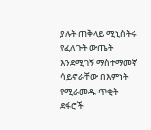ያሉት ጠቅላይ ሚኒስትሩ የፈለጉት ውጤት እንደሚገኝ ማስተማመኛ ሳይኖራቸው በእምነት የሚራመዱ ጥቂት ደፋሮች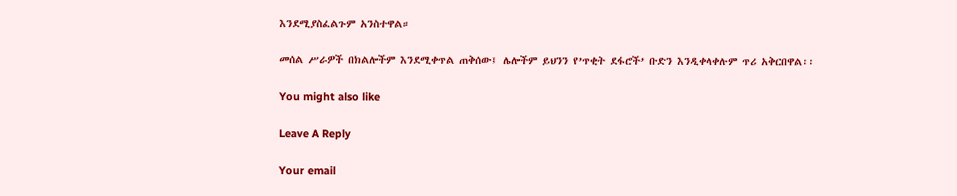እንደሚያስፈልጉም አንስተዋል።

መሰል ሥራዎች በክልሎችም እንደሚቀጥል ጠቅሰው፤ ሌሎችም ይህንን የ’ጥቂት ደፋሮች’ ቡድን እንዲቀላቀሉም ጥሪ አቅርበዋል፡፡

You might also like

Leave A Reply

Your email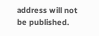address will not be published.